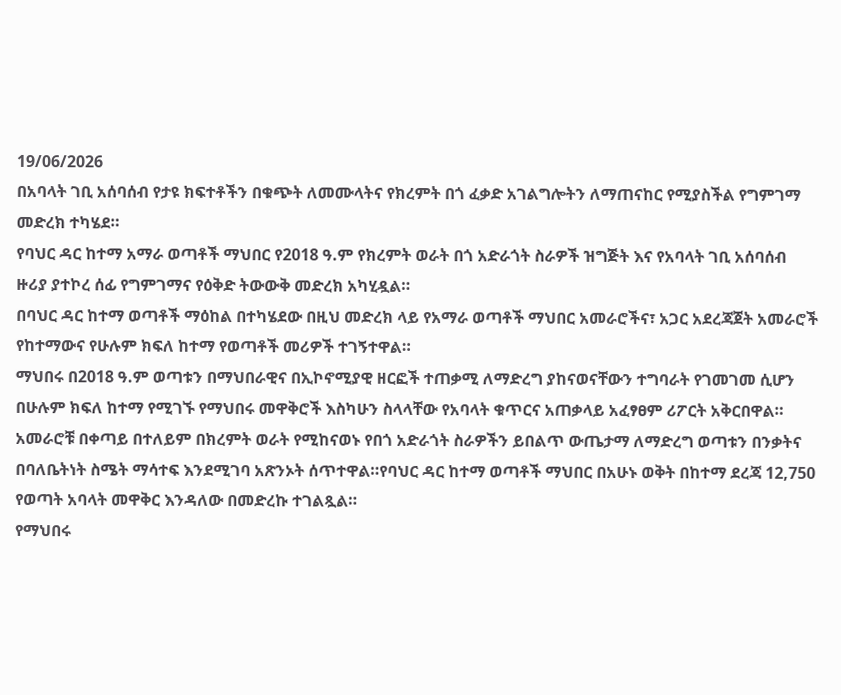19/06/2026
በአባላት ገቢ አሰባሰብ የታዩ ክፍተቶችን በቁጭት ለመሙላትና የክረምት በጎ ፈቃድ አገልግሎትን ለማጠናከር የሚያስችል የግምገማ መድረክ ተካሄደ።
የባህር ዳር ከተማ አማራ ወጣቶች ማህበር የ2018 ዓ.ም የክረምት ወራት በጎ አድራጎት ስራዎች ዝግጅት እና የአባላት ገቢ አሰባሰብ ዙሪያ ያተኮረ ሰፊ የግምገማና የዕቅድ ትውውቅ መድረክ አካሂዷል።
በባህር ዳር ከተማ ወጣቶች ማዕከል በተካሄደው በዚህ መድረክ ላይ የአማራ ወጣቶች ማህበር አመራሮችና፣ አጋር አደረጃጀት አመራሮች የከተማውና የሁሉም ክፍለ ከተማ የወጣቶች መሪዎች ተገኝተዋል።
ማህበሩ በ2018 ዓ.ም ወጣቱን በማህበራዊና በኢኮኖሚያዊ ዘርፎች ተጠቃሚ ለማድረግ ያከናወናቸውን ተግባራት የገመገመ ሲሆን በሁሉም ክፍለ ከተማ የሚገኙ የማህበሩ መዋቅሮች እስካሁን ስላላቸው የአባላት ቁጥርና አጠቃላይ አፈፃፀም ሪፖርት አቅርበዋል።
አመራሮቹ በቀጣይ በተለይም በክረምት ወራት የሚከናወኑ የበጎ አድራጎት ስራዎችን ይበልጥ ውጤታማ ለማድረግ ወጣቱን በንቃትና በባለቤትነት ስሜት ማሳተፍ እንደሚገባ አጽንኦት ሰጥተዋል።የባህር ዳር ከተማ ወጣቶች ማህበር በአሁኑ ወቅት በከተማ ደረጃ 12,750 የወጣት አባላት መዋቅር እንዳለው በመድረኩ ተገልጿል።
የማህበሩ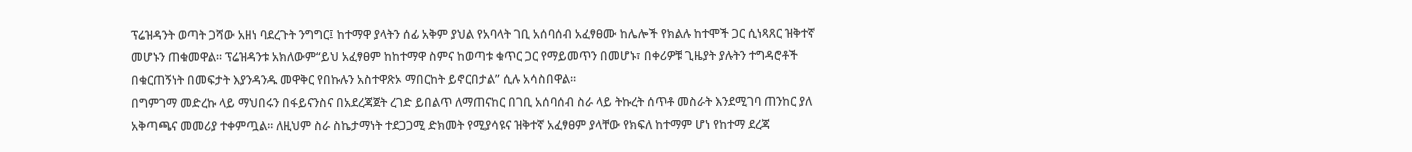ፕሬዝዳንት ወጣት ጋሻው አዘነ ባደረጉት ንግግር፤ ከተማዋ ያላትን ሰፊ አቅም ያህል የአባላት ገቢ አሰባሰብ አፈፃፀሙ ከሌሎች የክልሉ ከተሞች ጋር ሲነጻጸር ዝቅተኛ መሆኑን ጠቁመዋል። ፕሬዝዳንቱ አክለውም“ይህ አፈፃፀም ከከተማዋ ስምና ከወጣቱ ቁጥር ጋር የማይመጥን በመሆኑ፣ በቀሪዎቹ ጊዜያት ያሉትን ተግዳሮቶች በቁርጠኝነት በመፍታት እያንዳንዱ መዋቅር የበኩሉን አስተዋጽኦ ማበርከት ይኖርበታል” ሲሉ አሳስበዋል።
በግምገማ መድረኩ ላይ ማህበሩን በፋይናንስና በአደረጃጀት ረገድ ይበልጥ ለማጠናከር በገቢ አሰባሰብ ስራ ላይ ትኩረት ሰጥቶ መስራት እንደሚገባ ጠንከር ያለ አቅጣጫና መመሪያ ተቀምጧል። ለዚህም ስራ ስኬታማነት ተደጋጋሚ ድክመት የሚያሳዩና ዝቅተኛ አፈፃፀም ያላቸው የክፍለ ከተማም ሆነ የከተማ ደረጃ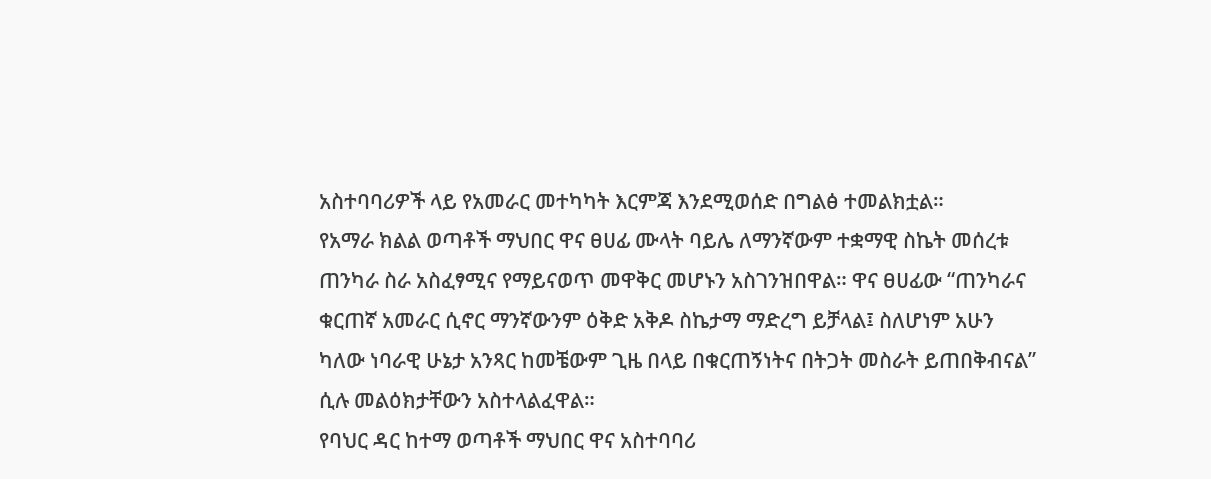አስተባባሪዎች ላይ የአመራር መተካካት እርምጃ እንደሚወሰድ በግልፅ ተመልክቷል።
የአማራ ክልል ወጣቶች ማህበር ዋና ፀሀፊ ሙላት ባይሌ ለማንኛውም ተቋማዊ ስኬት መሰረቱ ጠንካራ ስራ አስፈፃሚና የማይናወጥ መዋቅር መሆኑን አስገንዝበዋል። ዋና ፀሀፊው “ጠንካራና ቁርጠኛ አመራር ሲኖር ማንኛውንም ዕቅድ አቅዶ ስኬታማ ማድረግ ይቻላል፤ ስለሆነም አሁን ካለው ነባራዊ ሁኔታ አንጻር ከመቼውም ጊዜ በላይ በቁርጠኝነትና በትጋት መስራት ይጠበቅብናል” ሲሉ መልዕክታቸውን አስተላልፈዋል።
የባህር ዳር ከተማ ወጣቶች ማህበር ዋና አስተባባሪ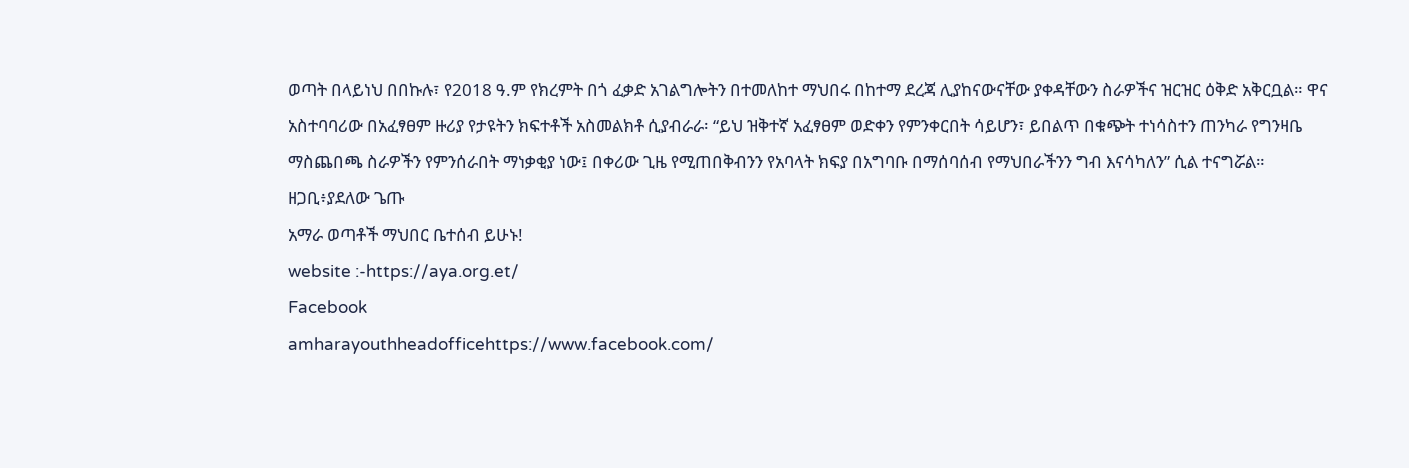ወጣት በላይነህ በበኩሉ፣ የ2018 ዓ.ም የክረምት በጎ ፈቃድ አገልግሎትን በተመለከተ ማህበሩ በከተማ ደረጃ ሊያከናውናቸው ያቀዳቸውን ስራዎችና ዝርዝር ዕቅድ አቅርቧል። ዋና አስተባባሪው በአፈፃፀም ዙሪያ የታዩትን ክፍተቶች አስመልክቶ ሲያብራራ፡ “ይህ ዝቅተኛ አፈፃፀም ወድቀን የምንቀርበት ሳይሆን፣ ይበልጥ በቁጭት ተነሳስተን ጠንካራ የግንዛቤ ማስጨበጫ ስራዎችን የምንሰራበት ማነቃቂያ ነው፤ በቀሪው ጊዜ የሚጠበቅብንን የአባላት ክፍያ በአግባቡ በማሰባሰብ የማህበራችንን ግብ እናሳካለን” ሲል ተናግሯል።
ዘጋቢ፥ያደለው ጌጡ
አማራ ወጣቶች ማህበር ቤተሰብ ይሁኑ!
website :-https://aya.org.et/
Facebook
amharayouthheadofficehttps://www.facebook.com/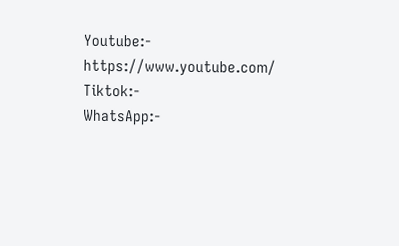Youtube:- https://www.youtube.com/
Tiktok:-
WhatsApp:-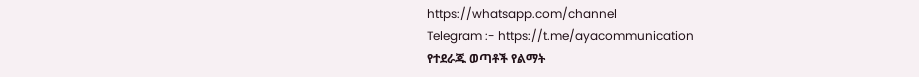https://whatsapp.com/channel
Telegram :- https://t.me/ayacommunication
የተደራጁ ወጣቶች የልማት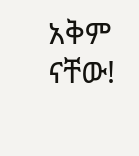አቅም ናቸው!